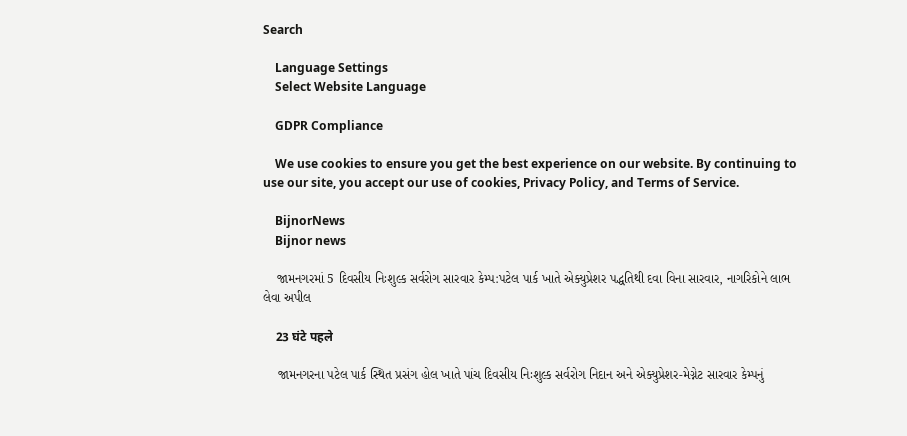Search

    Language Settings
    Select Website Language

    GDPR Compliance

    We use cookies to ensure you get the best experience on our website. By continuing to use our site, you accept our use of cookies, Privacy Policy, and Terms of Service.

    BijnorNews
    Bijnor news

    જામનગરમાં 5 દિવસીય નિઃશુલ્ક સર્વરોગ સારવાર કેમ્પ:પટેલ પાર્ક ખાતે એક્યુપ્રેશર પદ્ધતિથી દવા વિના સારવાર, નાગરિકોને લાભ લેવા અપીલ

    23 घंटे पहले

    જામનગરના પટેલ પાર્ક સ્થિત પ્રસંગ હોલ ખાતે પાંચ દિવસીય નિઃશુલ્ક સર્વરોગ નિદાન અને એક્યુપ્રેશર-મેગ્નેટ સારવાર કેમ્પનું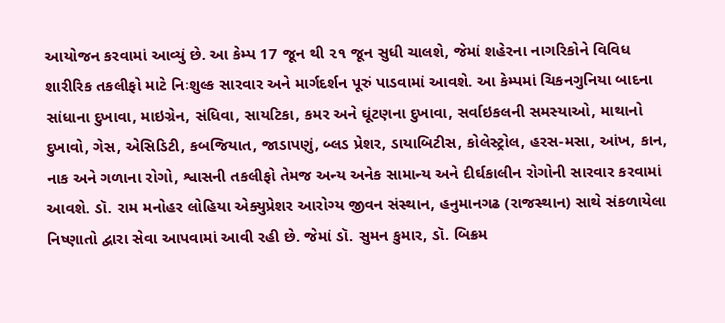આયોજન કરવામાં આવ્યું છે. આ કેમ્પ 17 જૂન થી ૨૧ જૂન સુધી ચાલશે, જેમાં શહેરના નાગરિકોને વિવિધ શારીરિક તકલીફો માટે નિઃશુલ્ક સારવાર અને માર્ગદર્શન પૂરું પાડવામાં આવશે. આ કેમ્પમાં ચિકનગુનિયા બાદના સાંધાના દુખાવા, માઇગ્રેન, સંધિવા, સાયટિકા, કમર અને ઘૂંટણના દુખાવા, સર્વાઇકલની સમસ્યાઓ, માથાનો દુખાવો, ગેસ, એસિડિટી, કબજિયાત, જાડાપણું, બ્લડ પ્રેશર, ડાયાબિટીસ, કોલેસ્ટ્રોલ, હરસ-મસા, આંખ, કાન, નાક અને ગળાના રોગો, શ્વાસની તકલીફો તેમજ અન્ય અનેક સામાન્ય અને દીર્ઘકાલીન રોગોની સારવાર કરવામાં આવશે. ડૉ. રામ મનોહર લોહિયા એક્યુપ્રેશર આરોગ્ય જીવન સંસ્થાન, હનુમાનગઢ (રાજસ્થાન) સાથે સંકળાયેલા નિષ્ણાતો દ્વારા સેવા આપવામાં આવી રહી છે. જેમાં ડૉ. સુમન કુમાર, ડૉ. બિક્રમ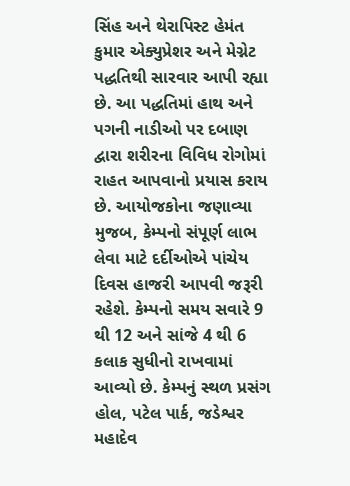સિંહ અને થેરાપિસ્ટ હેમંત કુમાર એક્યુપ્રેશર અને મેગ્નેટ પદ્ધતિથી સારવાર આપી રહ્યા છે. આ પદ્ધતિમાં હાથ અને પગની નાડીઓ પર દબાણ દ્વારા શરીરના વિવિધ રોગોમાં રાહત આપવાનો પ્રયાસ કરાય છે. આયોજકોના જણાવ્યા મુજબ, કેમ્પનો સંપૂર્ણ લાભ લેવા માટે દર્દીઓએ પાંચેય દિવસ હાજરી આપવી જરૂરી રહેશે. કેમ્પનો સમય સવારે 9 થી 12 અને સાંજે 4 થી 6 કલાક સુધીનો રાખવામાં આવ્યો છે. કેમ્પનું સ્થળ પ્રસંગ હોલ, પટેલ પાર્ક, જડેશ્વર મહાદેવ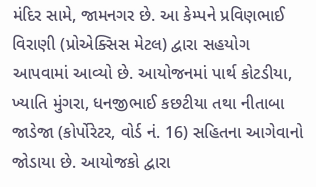મંદિર સામે, જામનગર છે. આ કેમ્પને પ્રવિણભાઈ વિરાણી (પ્રોએક્સિસ મેટલ) દ્વારા સહયોગ આપવામાં આવ્યો છે. આયોજનમાં પાર્થ કોટડીયા, ખ્યાતિ મુંગરા, ધનજીભાઈ કછટીયા તથા નીતાબા જાડેજા (કોર્પોરેટર, વોર્ડ નં. 16) સહિતના આગેવાનો જોડાયા છે. આયોજકો દ્વારા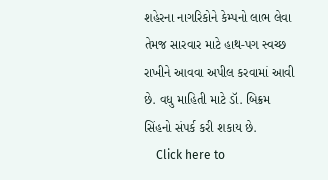શહેરના નાગરિકોને કેમ્પનો લાભ લેવા તેમજ સારવાર માટે હાથ-પગ સ્વચ્છ રાખીને આવવા અપીલ કરવામાં આવી છે. વધુ માહિતી માટે ડૉ. બિક્રમ સિંહનો સંપર્ક કરી શકાય છે.
    Click here to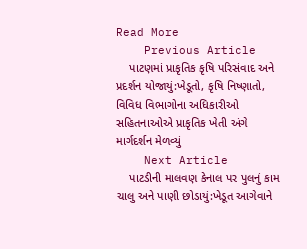Read More
    Previous Article
    પાટણમાં પ્રાકૃતિક કૃષિ પરિસંવાદ અને પ્રદર્શન યોજાયું:ખેડૂતો, કૃષિ નિષ્ણાતો, વિવિધ વિભાગોના અધિકારીઓ સહિતનાઓએ પ્રાકૃતિક ખેતી અંગે માર્ગદર્શન મેળવ્યું
    Next Article
    પાટડીની માલવણ કેનાલ પર પુલનું કામ ચાલુ અને પાણી છોડાયું:ખેડૂત આગેવાને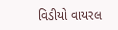વિડીયો વાયરલ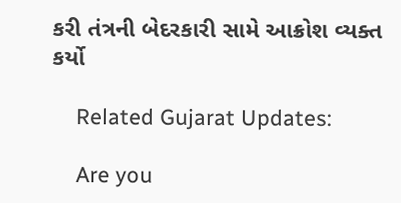કરી તંત્રની બેદરકારી સામે આક્રોશ વ્યક્ત કર્યો

    Related Gujarat Updates:

    Are you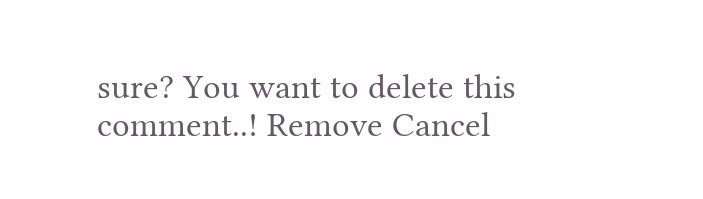sure? You want to delete this comment..! Remove Cancel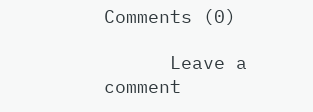Comments (0)

      Leave a comment